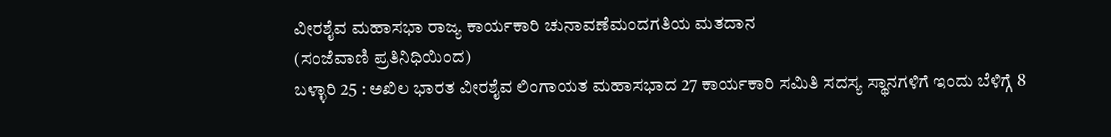ವೀರಶೈವ ಮಹಾಸಭಾ ರಾಜ್ಯ ಕಾರ್ಯಕಾರಿ ಚುನಾವಣೆಮಂದಗತಿಯ ಮತದಾನ
(ಸಂಜೆವಾಣಿ ಪ್ರತಿನಿಧಿಯಿಂದ)
ಬಳ್ಳಾರಿ 25 : ಅಖಿಲ ಭಾರತ ವೀರಶೈವ ಲಿಂಗಾಯತ ಮಹಾಸಭಾದ 27 ಕಾರ್ಯಕಾರಿ ಸಮಿತಿ ಸದಸ್ಯ ಸ್ಥಾನಗಳಿಗೆ ಇಂದು ಬೆಳಿಗ್ಗೆ 8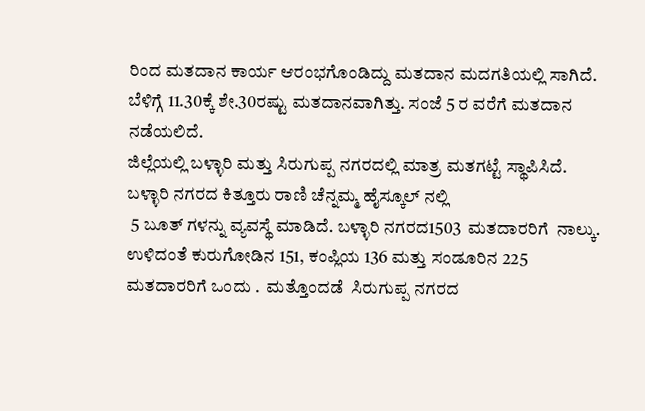ರಿಂದ ಮತದಾನ ಕಾರ್ಯ ಆರಂಭಗೊಂಡಿದ್ದು ಮತದಾನ ಮದಗತಿಯಲ್ಲಿ ಸಾಗಿದೆ. ಬೆಳಿಗ್ಗೆ 11.30ಕ್ಕೆ ಶೇ.30ರಷ್ಟು ಮತದಾನವಾಗಿತ್ತು. ಸಂಜೆ 5 ರ ವರೆಗೆ ಮತದಾನ ನಡೆಯಲಿದೆ.
ಜಿಲ್ಲೆಯಲ್ಲಿ ಬಳ್ಳಾರಿ ಮತ್ತು ಸಿರುಗುಪ್ಪ ನಗರದಲ್ಲಿ ಮಾತ್ರ ಮತಗಟ್ಟೆ ಸ್ಥಾಪಿಸಿದೆ. ಬಳ್ಳಾರಿ ನಗರದ ಕಿತ್ತೂರು ರಾಣಿ ಚೆನ್ನಮ್ಮ ಹೈಸ್ಕೂಲ್ ನಲ್ಲಿ
 5 ಬೂತ್ ಗಳನ್ನು ವ್ಯವಸ್ಥೆ ಮಾಡಿದೆ. ಬಳ್ಳಾರಿ ನಗರದ1503  ಮತದಾರರಿಗೆ  ನಾಲ್ಕು. ಉಳಿದಂತೆ ಕುರುಗೋಡಿನ 151, ಕಂಪ್ಲಿಯ 136 ಮತ್ತು ಸಂಡೂರಿನ 225 ಮತದಾರರಿಗೆ ಒಂದು .  ಮತ್ತೊಂದಡೆ  ಸಿರುಗುಪ್ಪ ನಗರದ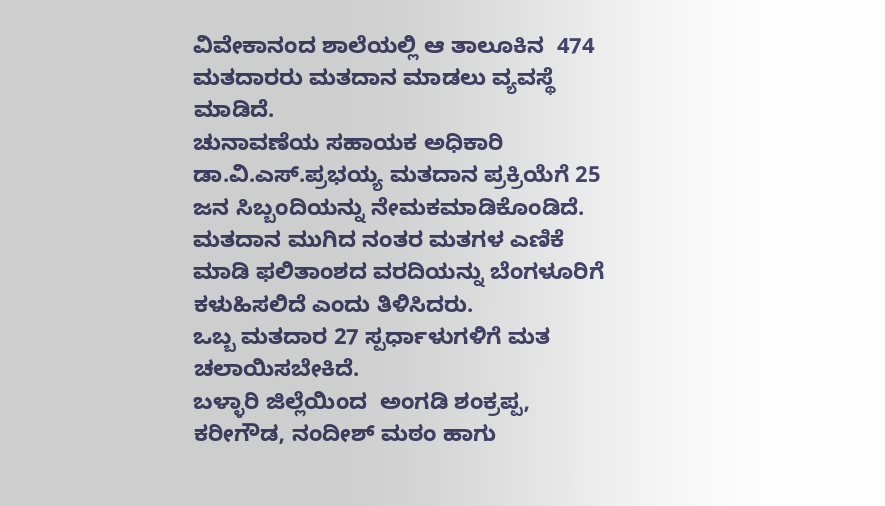ವಿವೇಕಾನಂದ ಶಾಲೆಯಲ್ಲಿ ಆ ತಾಲೂಕಿನ  474  ಮತದಾರರು ಮತದಾನ‌ ಮಾಡಲು ವ್ಯವಸ್ಥೆ ಮಾಡಿದೆ.
ಚುನಾವಣೆಯ ಸಹಾಯಕ ಅಧಿಕಾರಿ ಡಾ.ವಿ.ಎಸ್.ಪ್ರಭಯ್ಯ ಮತದಾನ ಪ್ರಕ್ರಿಯೆಗೆ 25 ಜನ ಸಿಬ್ಬಂದಿಯನ್ನು ನೇಮಕ‌ಮಾಡಿಕೊಂಡಿದೆ. ಮತದಾನ ಮುಗಿದ ನಂತರ ಮತಗಳ ಎಣಿಕೆ ಮಾಡಿ ಫಲಿತಾಂಶದ ವರದಿಯನ್ನು ಬೆಂಗಳೂರಿಗೆ ಕಳುಹಿಸಲಿದೆ ಎಂದು ತಿಳಿಸಿದರು.
ಒಬ್ಬ ಮತದಾರ 27 ಸ್ಪರ್ಧಾಳುಗಳಿಗೆ ಮತ ಚಲಾಯಿಸಬೇಕಿದೆ.
ಬಳ್ಳಾರಿ ಜಿಲ್ಲೆಯಿಂದ  ಅಂಗಡಿ ಶಂಕ್ರಪ್ಪ, ಕರೀಗೌಡ, ನಂದೀಶ್ ಮಠಂ ಹಾಗು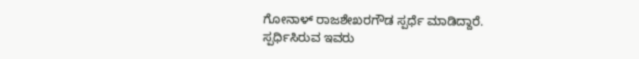ಗೋನಾಳ್ ರಾಜಶೇಖರಗೌಡ ಸ್ಪರ್ಧೆ ಮಾಡಿದ್ದಾರೆ.
ಸ್ಪರ್ಧಿಸಿರುವ ಇವರು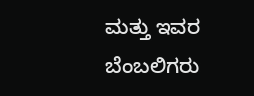ಮತ್ತು ಇವರ ಬೆಂಬಲಿಗರು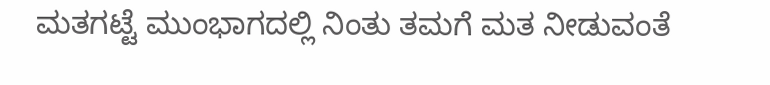ಮತಗಟ್ಟೆ ಮುಂಭಾಗದಲ್ಲಿ ನಿಂತು ತಮಗೆ ಮತ ನೀಡುವಂತೆ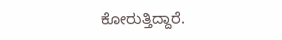ಕೋರುತ್ತಿದ್ದಾರೆ.